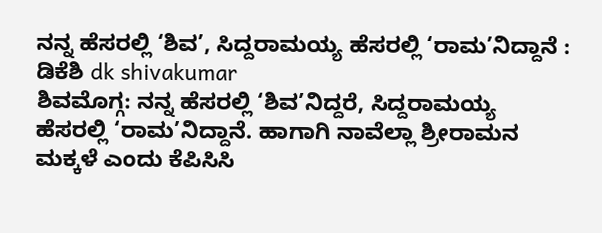ನನ್ನ ಹೆಸರಲ್ಲಿ ‘ಶಿವ’, ಸಿದ್ದರಾಮಯ್ಯ ಹೆಸರಲ್ಲಿ ‘ರಾಮ’ನಿದ್ದಾನೆ : ಡಿಕೆಶಿ dk shivakumar
ಶಿವಮೊಗ್ಗ: ನನ್ನ ಹೆಸರಲ್ಲಿ ‘ಶಿವ’ನಿದ್ದರೆ, ಸಿದ್ದರಾಮಯ್ಯ ಹೆಸರಲ್ಲಿ ‘ರಾಮ’ನಿದ್ದಾನೆ. ಹಾಗಾಗಿ ನಾವೆಲ್ಲಾ ಶ್ರೀರಾಮನ ಮಕ್ಕಳೆ ಎಂದು ಕೆಪಿಸಿಸಿ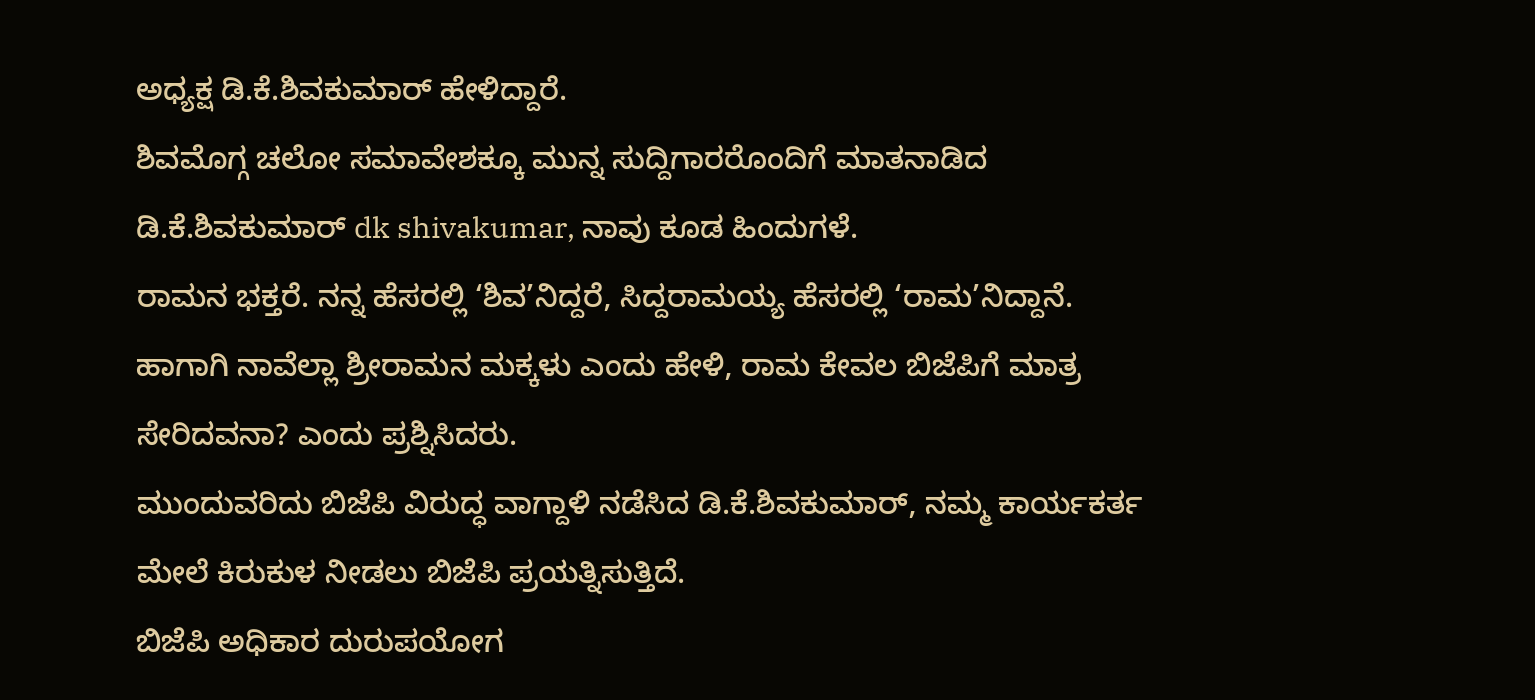ಅಧ್ಯಕ್ಷ ಡಿ.ಕೆ.ಶಿವಕುಮಾರ್ ಹೇಳಿದ್ದಾರೆ.
ಶಿವಮೊಗ್ಗ ಚಲೋ ಸಮಾವೇಶಕ್ಕೂ ಮುನ್ನ ಸುದ್ದಿಗಾರರೊಂದಿಗೆ ಮಾತನಾಡಿದ ಡಿ.ಕೆ.ಶಿವಕುಮಾರ್ dk shivakumar, ನಾವು ಕೂಡ ಹಿಂದುಗಳೆ.
ರಾಮನ ಭಕ್ತರೆ. ನನ್ನ ಹೆಸರಲ್ಲಿ ‘ಶಿವ’ನಿದ್ದರೆ, ಸಿದ್ದರಾಮಯ್ಯ ಹೆಸರಲ್ಲಿ ‘ರಾಮ’ನಿದ್ದಾನೆ.
ಹಾಗಾಗಿ ನಾವೆಲ್ಲಾ ಶ್ರೀರಾಮನ ಮಕ್ಕಳು ಎಂದು ಹೇಳಿ, ರಾಮ ಕೇವಲ ಬಿಜೆಪಿಗೆ ಮಾತ್ರ ಸೇರಿದವನಾ? ಎಂದು ಪ್ರಶ್ನಿಸಿದರು.
ಮುಂದುವರಿದು ಬಿಜೆಪಿ ವಿರುದ್ಧ ವಾಗ್ದಾಳಿ ನಡೆಸಿದ ಡಿ.ಕೆ.ಶಿವಕುಮಾರ್, ನಮ್ಮ ಕಾರ್ಯಕರ್ತ ಮೇಲೆ ಕಿರುಕುಳ ನೀಡಲು ಬಿಜೆಪಿ ಪ್ರಯತ್ನಿಸುತ್ತಿದೆ.
ಬಿಜೆಪಿ ಅಧಿಕಾರ ದುರುಪಯೋಗ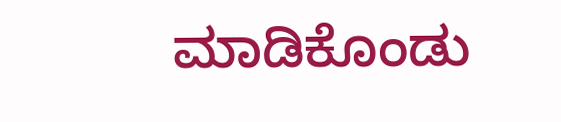ಮಾಡಿಕೊಂಡು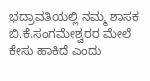ಭದ್ರಾವತಿಯಲ್ಲಿ ನಮ್ಮ ಶಾಸಕ ಬಿ.ಕೆ.ಸಂಗಮೇಶ್ವರರ ಮೇಲೆ ಕೇಸು ಹಾಕಿದೆ ಎಂದು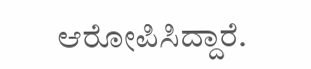ಆರೋಪಿಸಿದ್ದಾರೆ.